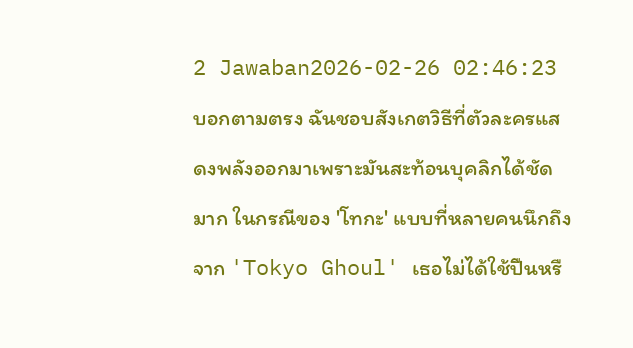2 Jawaban2026-02-26 02:46:23
บอกตามตรง ฉันชอบสังเกตวิธีที่ตัวละครแสดงพลังออกมาเพราะมันสะท้อนบุคลิกได้ชัดมาก ในกรณีของ 'โทกะ' แบบที่หลายคนนึกถึงจาก 'Tokyo Ghoul' เธอไม่ได้ใช้ปืนหรื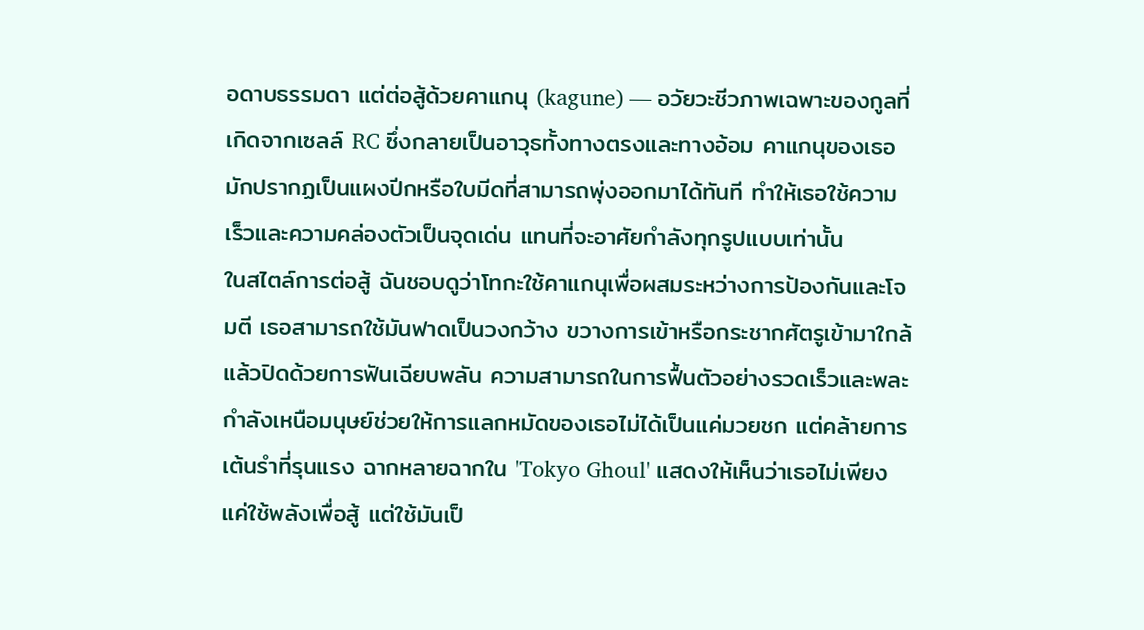อดาบธรรมดา แต่ต่อสู้ด้วยคาแกนุ (kagune) — อวัยวะชีวภาพเฉพาะของกูลที่เกิดจากเซลล์ RC ซึ่งกลายเป็นอาวุธทั้งทางตรงและทางอ้อม คาแกนุของเธอมักปรากฏเป็นแผงปีกหรือใบมีดที่สามารถพุ่งออกมาได้ทันที ทำให้เธอใช้ความเร็วและความคล่องตัวเป็นจุดเด่น แทนที่จะอาศัยกำลังทุกรูปแบบเท่านั้น
ในสไตล์การต่อสู้ ฉันชอบดูว่าโทกะใช้คาแกนุเพื่อผสมระหว่างการป้องกันและโจมตี เธอสามารถใช้มันฟาดเป็นวงกว้าง ขวางการเข้าหรือกระชากศัตรูเข้ามาใกล้ แล้วปิดด้วยการฟันเฉียบพลัน ความสามารถในการฟื้นตัวอย่างรวดเร็วและพละกำลังเหนือมนุษย์ช่วยให้การแลกหมัดของเธอไม่ได้เป็นแค่มวยชก แต่คล้ายการเต้นรำที่รุนแรง ฉากหลายฉากใน 'Tokyo Ghoul' แสดงให้เห็นว่าเธอไม่เพียงแค่ใช้พลังเพื่อสู้ แต่ใช้มันเป็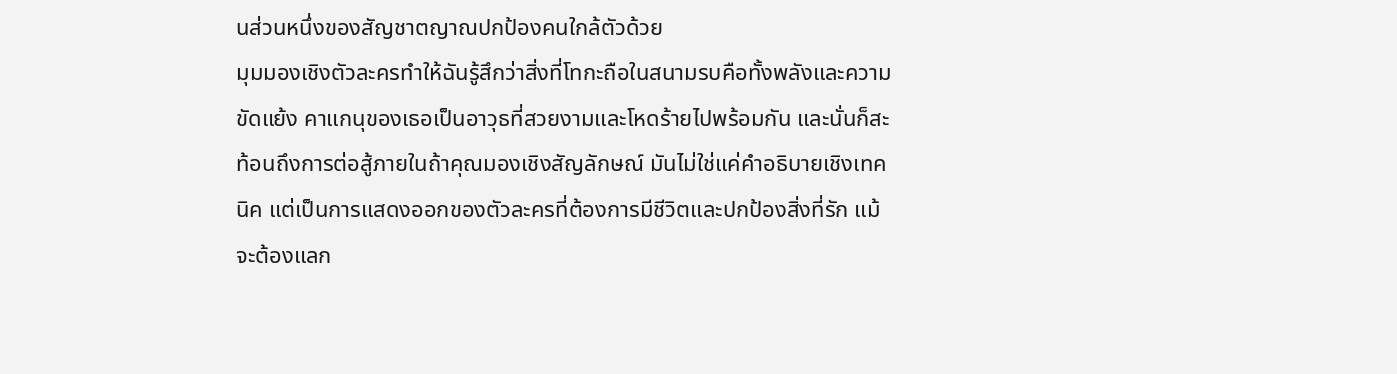นส่วนหนึ่งของสัญชาตญาณปกป้องคนใกล้ตัวด้วย
มุมมองเชิงตัวละครทำให้ฉันรู้สึกว่าสิ่งที่โทกะถือในสนามรบคือทั้งพลังและความขัดแย้ง คาแกนุของเธอเป็นอาวุธที่สวยงามและโหดร้ายไปพร้อมกัน และนั่นก็สะท้อนถึงการต่อสู้ภายในถ้าคุณมองเชิงสัญลักษณ์ มันไม่ใช่แค่คำอธิบายเชิงเทคนิค แต่เป็นการแสดงออกของตัวละครที่ต้องการมีชีวิตและปกป้องสิ่งที่รัก แม้จะต้องแลก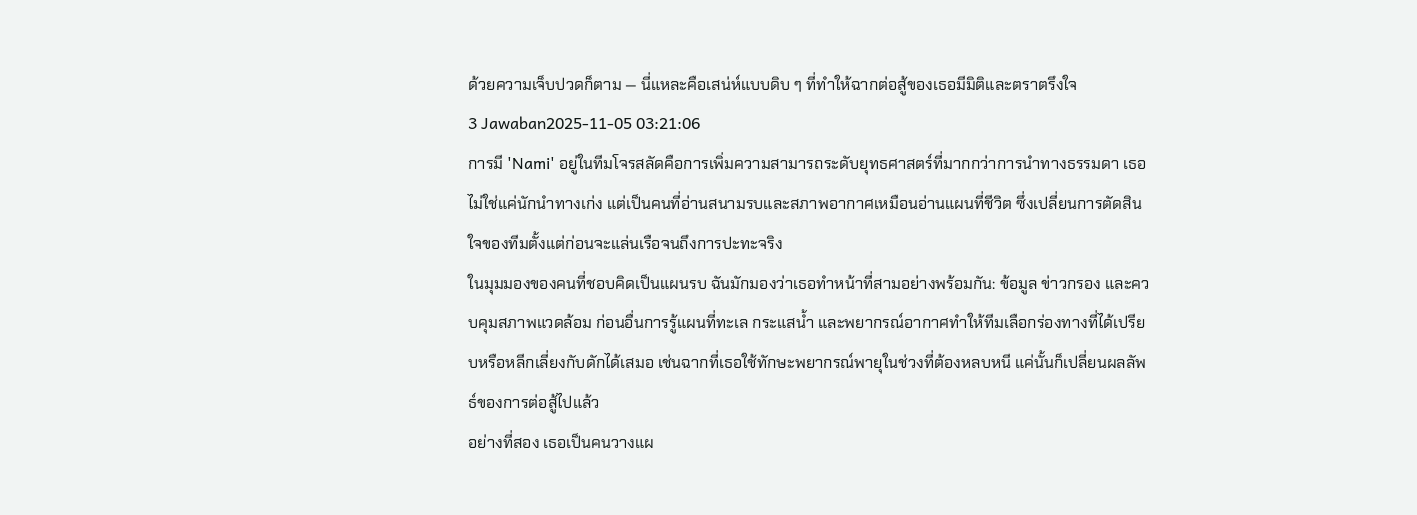ด้วยความเจ็บปวดก็ตาม — นี่แหละคือเสน่ห์แบบดิบ ๆ ที่ทำให้ฉากต่อสู้ของเธอมีมิติและตราตรึงใจ
3 Jawaban2025-11-05 03:21:06
การมี 'Nami' อยู่ในทีมโจรสลัดคือการเพิ่มความสามารถระดับยุทธศาสตร์ที่มากกว่าการนำทางธรรมดา เธอไม่ใช่แค่นักนำทางเก่ง แต่เป็นคนที่อ่านสนามรบและสภาพอากาศเหมือนอ่านแผนที่ชีวิต ซึ่งเปลี่ยนการตัดสินใจของทีมตั้งแต่ก่อนจะแล่นเรือจนถึงการปะทะจริง
ในมุมมองของคนที่ชอบคิดเป็นแผนรบ ฉันมักมองว่าเธอทำหน้าที่สามอย่างพร้อมกัน: ข้อมูล ข่าวกรอง และควบคุมสภาพแวดล้อม ก่อนอื่นการรู้แผนที่ทะเล กระแสน้ำ และพยากรณ์อากาศทำให้ทีมเลือกร่องทางที่ได้เปรียบหรือหลีกเลี่ยงกับดักได้เสมอ เช่นฉากที่เธอใช้ทักษะพยากรณ์พายุในช่วงที่ต้องหลบหนี แค่นั้นก็เปลี่ยนผลลัพธ์ของการต่อสู้ไปแล้ว
อย่างที่สอง เธอเป็นคนวางแผ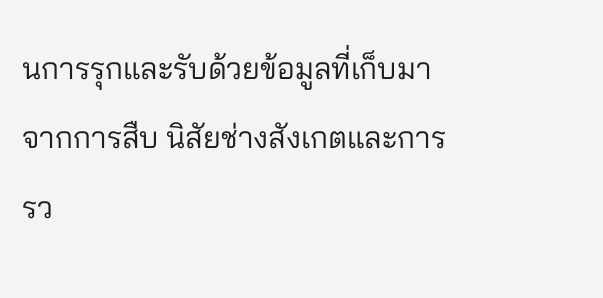นการรุกและรับด้วยข้อมูลที่เก็บมาจากการสืบ นิสัยช่างสังเกตและการรว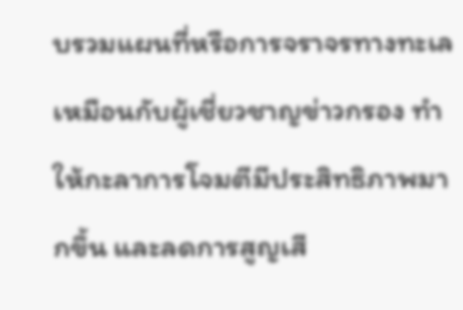บรวมแผนที่หรือการจราจรทางทะเลเหมือนกับผู้เชี่ยวชาญข่าวกรอง ทำให้กะลาการโจมตีมีประสิทธิภาพมากขึ้น และลดการสูญเสี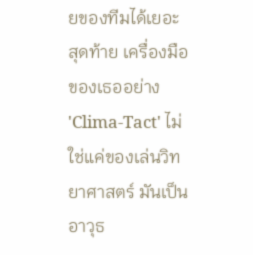ยของทีมได้เยอะ สุดท้าย เครื่องมือของเธออย่าง 'Clima-Tact' ไม่ใช่แค่ของเล่นวิทยาศาสตร์ มันเป็นอาวุธ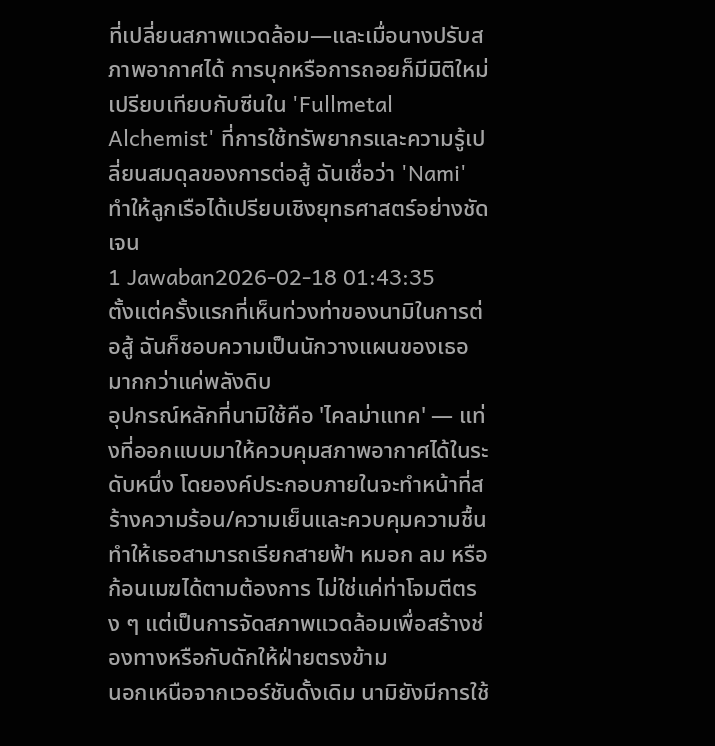ที่เปลี่ยนสภาพแวดล้อม—และเมื่อนางปรับสภาพอากาศได้ การบุกหรือการถอยก็มีมิติใหม่ เปรียบเทียบกับซีนใน 'Fullmetal Alchemist' ที่การใช้ทรัพยากรและความรู้เปลี่ยนสมดุลของการต่อสู้ ฉันเชื่อว่า 'Nami' ทำให้ลูกเรือได้เปรียบเชิงยุทธศาสตร์อย่างชัดเจน
1 Jawaban2026-02-18 01:43:35
ตั้งแต่ครั้งแรกที่เห็นท่วงท่าของนามิในการต่อสู้ ฉันก็ชอบความเป็นนักวางแผนของเธอมากกว่าแค่พลังดิบ
อุปกรณ์หลักที่นามิใช้คือ 'ไคลม่าแทค' — แท่งที่ออกแบบมาให้ควบคุมสภาพอากาศได้ในระดับหนึ่ง โดยองค์ประกอบภายในจะทำหน้าที่สร้างความร้อน/ความเย็นและควบคุมความชื้น ทำให้เธอสามารถเรียกสายฟ้า หมอก ลม หรือก้อนเมฆได้ตามต้องการ ไม่ใช่แค่ท่าโจมตีตรง ๆ แต่เป็นการจัดสภาพแวดล้อมเพื่อสร้างช่องทางหรือกับดักให้ฝ่ายตรงข้าม
นอกเหนือจากเวอร์ชันดั้งเดิม นามิยังมีการใช้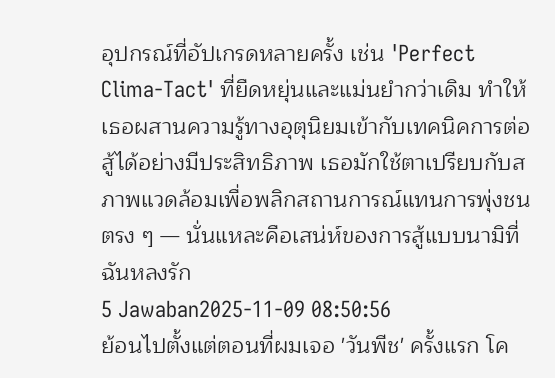อุปกรณ์ที่อัปเกรดหลายครั้ง เช่น 'Perfect Clima-Tact' ที่ยืดหยุ่นและแม่นยำกว่าเดิม ทำให้เธอผสานความรู้ทางอุตุนิยมเข้ากับเทคนิคการต่อสู้ได้อย่างมีประสิทธิภาพ เธอมักใช้ตาเปรียบกับสภาพแวดล้อมเพื่อพลิกสถานการณ์แทนการพุ่งชนตรง ๆ — นั่นแหละคือเสน่ห์ของการสู้แบบนามิที่ฉันหลงรัก
5 Jawaban2025-11-09 08:50:56
ย้อนไปตั้งแต่ตอนที่ผมเจอ 'วันพีช' ครั้งแรก โค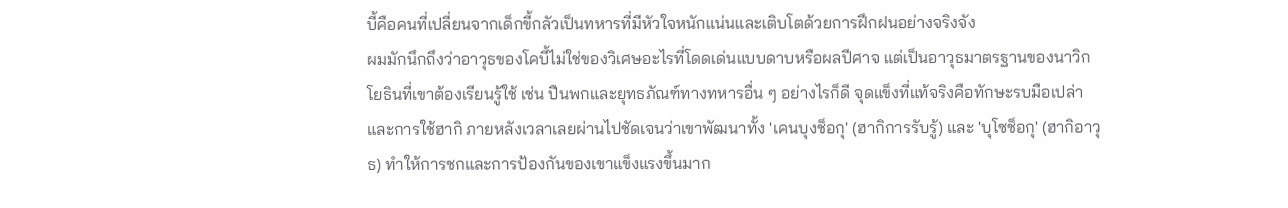บี้คือคนที่เปลี่ยนจากเด็กขี้กลัวเป็นทหารที่มีหัวใจหนักแน่นและเติบโตด้วยการฝึกฝนอย่างจริงจัง
ผมมักนึกถึงว่าอาวุธของโคบี้ไม่ใช่ของวิเศษอะไรที่โดดเด่นแบบดาบหรือผลปีศาจ แต่เป็นอาวุธมาตรฐานของนาวิกโยธินที่เขาต้องเรียนรู้ใช้ เช่น ปืนพกและยุทธภัณฑ์ทางทหารอื่น ๆ อย่างไรก็ดี จุดแข็งที่แท้จริงคือทักษะรบมือเปล่าและการใช้ฮากิ ภายหลังเวลาเลยผ่านไปชัดเจนว่าเขาพัฒนาทั้ง 'เคนบุงช็อกุ' (ฮากิการรับรู้) และ 'บุโซช็อกุ' (ฮากิอาวุธ) ทำให้การชกและการป้องกันของเขาแข็งแรงขึ้นมาก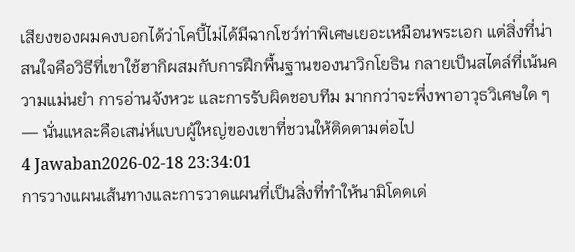เสียงของผมคงบอกได้ว่าโคบี้ไม่ได้มีฉากโชว์ท่าพิเศษเยอะเหมือนพระเอก แต่สิ่งที่น่าสนใจคือวิธีที่เขาใช้ฮากิผสมกับการฝึกพื้นฐานของนาวิกโยธิน กลายเป็นสไตล์ที่เน้นความแม่นยำ การอ่านจังหวะ และการรับผิดชอบทีม มากกว่าจะพึ่งพาอาวุธวิเศษใด ๆ — นั่นแหละคือเสน่ห์แบบผู้ใหญ่ของเขาที่ชวนให้ติดตามต่อไป
4 Jawaban2026-02-18 23:34:01
การวางแผนเส้นทางและการวาดแผนที่เป็นสิ่งที่ทำให้นามิโดดเด่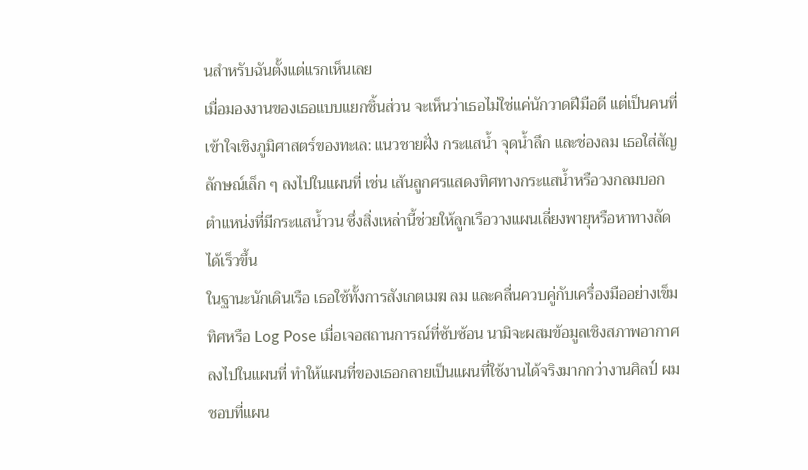นสำหรับฉันตั้งแต่แรกเห็นเลย
เมื่อมองงานของเธอแบบแยกชิ้นส่วน จะเห็นว่าเธอไม่ใช่แค่นักวาดฝีมือดี แต่เป็นคนที่เข้าใจเชิงภูมิศาสตร์ของทะเล: แนวชายฝั่ง กระแสน้ำ จุดน้ำลึก และช่องลม เธอใส่สัญลักษณ์เล็ก ๆ ลงไปในแผนที่ เช่น เส้นลูกศรแสดงทิศทางกระแสน้ำหรือวงกลมบอกตำแหน่งที่มีกระแสน้ำวน ซึ่งสิ่งเหล่านี้ช่วยให้ลูกเรือวางแผนเลี่ยงพายุหรือหาทางลัดได้เร็วขึ้น
ในฐานะนักเดินเรือ เธอใช้ทั้งการสังเกตเมฆ ลม และคลื่นควบคู่กับเครื่องมืออย่างเข็มทิศหรือ Log Pose เมื่อเจอสถานการณ์ที่ซับซ้อน นามิจะผสมข้อมูลเชิงสภาพอากาศลงไปในแผนที่ ทำให้แผนที่ของเธอกลายเป็นแผนที่ใช้งานได้จริงมากกว่างานศิลป์ ผมชอบที่แผน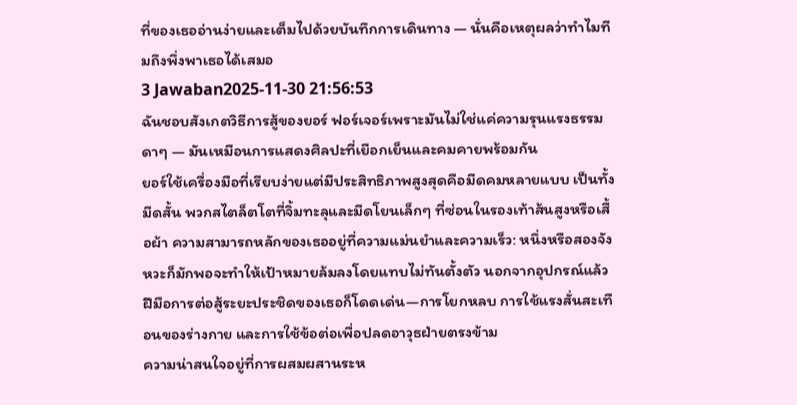ที่ของเธออ่านง่ายและเต็มไปด้วยบันทึกการเดินทาง — นั่นคือเหตุผลว่าทำไมทีมถึงพึ่งพาเธอได้เสมอ
3 Jawaban2025-11-30 21:56:53
ฉันชอบสังเกตวิธีการสู้ของยอร์ ฟอร์เจอร์เพราะมันไม่ใช่แค่ความรุนแรงธรรมดาๆ — มันเหมือนการแสดงศิลปะที่เยือกเย็นและคมคายพร้อมกัน
ยอร์ใช้เครื่องมือที่เรียบง่ายแต่มีประสิทธิภาพสูงสุดคือมีดคมหลายแบบ เป็นทั้งมีดสั้น พวกสไตล็ตโตที่จิ้มทะลุและมีดโยนเล็กๆ ที่ซ่อนในรองเท้าส้นสูงหรือเสื้อผ้า ความสามารถหลักของเธออยู่ที่ความแม่นยำและความเร็ว: หนึ่งหรือสองจังหวะก็มักพอจะทำให้เป้าหมายล้มลงโดยแทบไม่ทันตั้งตัว นอกจากอุปกรณ์แล้ว ฝีมือการต่อสู้ระยะประชิดของเธอก็โดดเด่น—การโยกหลบ การใช้แรงสั่นสะเทือนของร่างกาย และการใช้ข้อต่อเพื่อปลดอาวุธฝ่ายตรงข้าม
ความน่าสนใจอยู่ที่การผสมผสานระห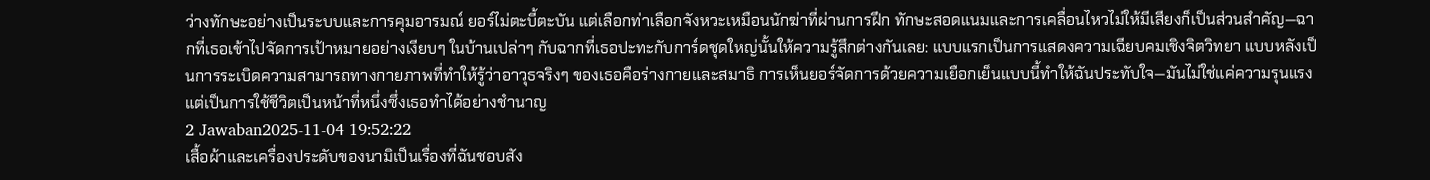ว่างทักษะอย่างเป็นระบบและการคุมอารมณ์ ยอร์ไม่ตะบี้ตะบัน แต่เลือกท่าเลือกจังหวะเหมือนนักฆ่าที่ผ่านการฝึก ทักษะสอดแนมและการเคลื่อนไหวไม่ให้มีเสียงก็เป็นส่วนสำคัญ—ฉากที่เธอเข้าไปจัดการเป้าหมายอย่างเงียบๆ ในบ้านเปล่าๆ กับฉากที่เธอปะทะกับการ์ดชุดใหญ่นั้นให้ความรู้สึกต่างกันเลย: แบบแรกเป็นการแสดงความเฉียบคมเชิงจิตวิทยา แบบหลังเป็นการระเบิดความสามารถทางกายภาพที่ทำให้รู้ว่าอาวุธจริงๆ ของเธอคือร่างกายและสมาธิ การเห็นยอร์จัดการด้วยความเยือกเย็นแบบนี้ทำให้ฉันประทับใจ—มันไม่ใช่แค่ความรุนแรง แต่เป็นการใช้ชีวิตเป็นหน้าที่หนึ่งซึ่งเธอทำได้อย่างชำนาญ
2 Jawaban2025-11-04 19:52:22
เสื้อผ้าและเครื่องประดับของนามิเป็นเรื่องที่ฉันชอบสัง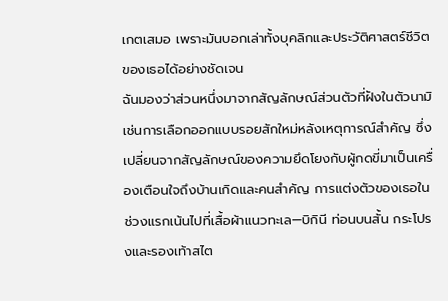เกตเสมอ เพราะมันบอกเล่าทั้งบุคลิกและประวัติศาสตร์ชีวิตของเธอได้อย่างชัดเจน
ฉันมองว่าส่วนหนึ่งมาจากสัญลักษณ์ส่วนตัวที่ฝังในตัวนามิ เช่นการเลือกออกแบบรอยสักใหม่หลังเหตุการณ์สำคัญ ซึ่งเปลี่ยนจากสัญลักษณ์ของความยึดโยงกับผู้กดขี่มาเป็นเครื่องเตือนใจถึงบ้านเกิดและคนสำคัญ การแต่งตัวของเธอในช่วงแรกเน้นไปที่เสื้อผ้าแนวทะเล—บิกินี ท่อนบนสั้น กระโปรงและรองเท้าสไต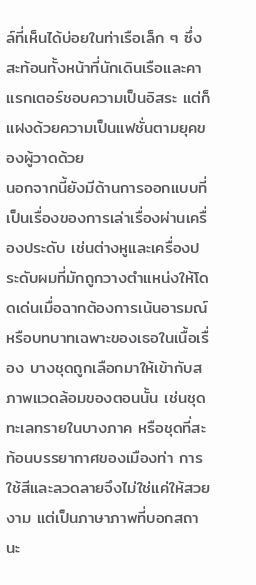ล์ที่เห็นได้บ่อยในท่าเรือเล็ก ๆ ซึ่งสะท้อนทั้งหน้าที่นักเดินเรือและคาแรกเตอร์ชอบความเป็นอิสระ แต่ก็แฝงด้วยความเป็นแฟชั่นตามยุคของผู้วาดด้วย
นอกจากนี้ยังมีด้านการออกแบบที่เป็นเรื่องของการเล่าเรื่องผ่านเครื่องประดับ เช่นต่างหูและเครื่องประดับผมที่มักถูกวางตำแหน่งให้โดดเด่นเมื่อฉากต้องการเน้นอารมณ์หรือบทบาทเฉพาะของเธอในเนื้อเรื่อง บางชุดถูกเลือกมาให้เข้ากับสภาพแวดล้อมของตอนนั้น เช่นชุดทะเลทรายในบางภาค หรือชุดที่สะท้อนบรรยากาศของเมืองท่า การใช้สีและลวดลายจึงไม่ใช่แค่ให้สวยงาม แต่เป็นภาษาภาพที่บอกสถานะ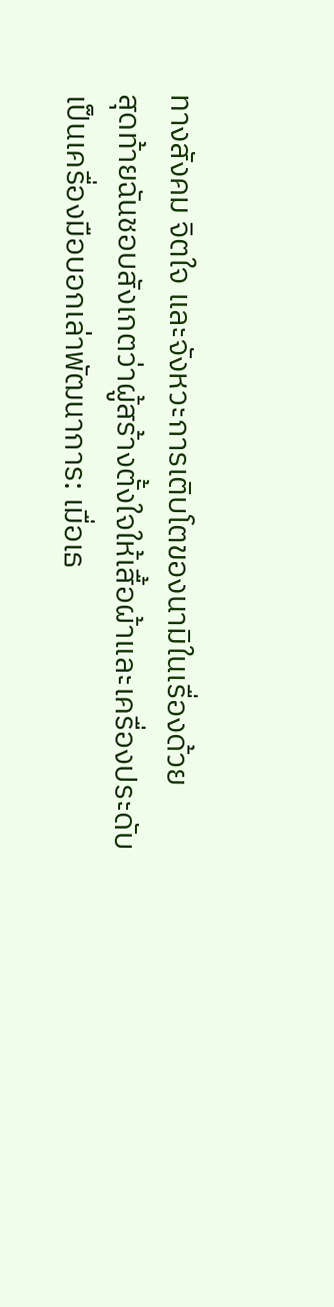ทางสังคม จิตใจ และจังหวะการเติบโตของนามิในเรื่องด้วย
สุดท้ายฉันชอบสังเกตว่าผู้สร้างตั้งใจให้เสื้อผ้าและเครื่องประดับเป็นเครื่องมือบอกเล่าพัฒนาการ: เมื่อเธ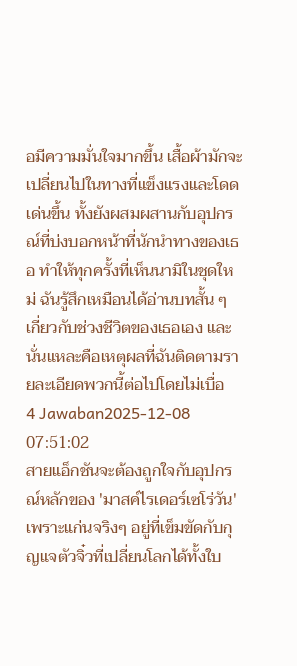อมีความมั่นใจมากขึ้น เสื้อผ้ามักจะเปลี่ยนไปในทางที่แข็งแรงและโดดเด่นขึ้น ทั้งยังผสมผสานกับอุปกรณ์ที่บ่งบอกหน้าที่นักนำทางของเธอ ทำให้ทุกครั้งที่เห็นนามิในชุดใหม่ ฉันรู้สึกเหมือนได้อ่านบทสั้น ๆ เกี่ยวกับช่วงชีวิตของเธอเอง และนั่นแหละคือเหตุผลที่ฉันติดตามรายละเอียดพวกนี้ต่อไปโดยไม่เบื่อ
4 Jawaban2025-12-08 07:51:02
สายแอ็กชันจะต้องถูกใจกับอุปกรณ์หลักของ 'มาสค์ไรเดอร์เซโร่วัน' เพราะแก่นจริงๆ อยู่ที่เข็มขัดกับกุญแจตัวจิ๋วที่เปลี่ยนโลกได้ทั้งใบ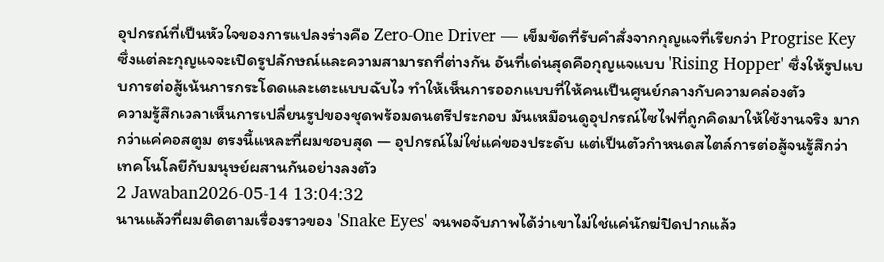อุปกรณ์ที่เป็นหัวใจของการแปลงร่างคือ Zero‑One Driver — เข็มขัดที่รับคำสั่งจากกุญแจที่เรียกว่า Progrise Key ซึ่งแต่ละกุญแจจะเปิดรูปลักษณ์และความสามารถที่ต่างกัน อันที่เด่นสุดคือกุญแจแบบ 'Rising Hopper' ซึ่งให้รูปแบบการต่อสู้เน้นการกระโดดและเตะแบบฉับไว ทำให้เห็นการออกแบบที่ให้คนเป็นศูนย์กลางกับความคล่องตัว
ความรู้สึกเวลาเห็นการเปลี่ยนรูปของชุดพร้อมดนตรีประกอบ มันเหมือนดูอุปกรณ์ไซไฟที่ถูกคิดมาให้ใช้งานจริง มากกว่าแค่คอสตูม ตรงนี้แหละที่ผมชอบสุด — อุปกรณ์ไม่ใช่แค่ของประดับ แต่เป็นตัวกำหนดสไตล์การต่อสู้จนรู้สึกว่าเทคโนโลยีกับมนุษย์ผสานกันอย่างลงตัว
2 Jawaban2026-05-14 13:04:32
นานแล้วที่ผมติดตามเรื่องราวของ 'Snake Eyes' จนพอจับภาพได้ว่าเขาไม่ใช่แค่นักฆ่ปิดปากแล้ว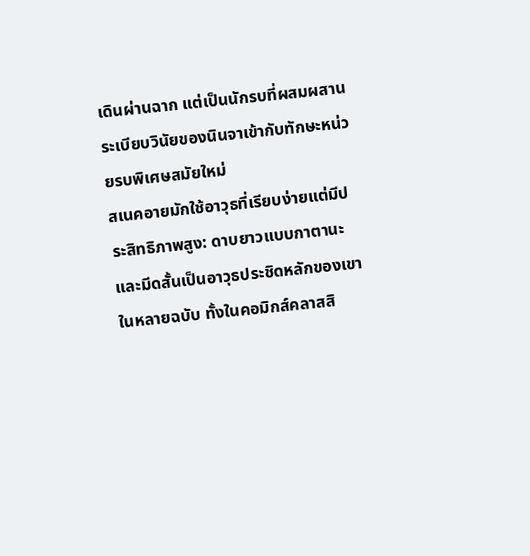เดินผ่านฉาก แต่เป็นนักรบที่ผสมผสานระเบียบวินัยของนินจาเข้ากับทักษะหน่วยรบพิเศษสมัยใหม่
สเนคอายมักใช้อาวุธที่เรียบง่ายแต่มีประสิทธิภาพสูง: ดาบยาวแบบกาตานะและมีดสั้นเป็นอาวุธประชิดหลักของเขาในหลายฉบับ ทั้งในคอมิกส์คลาสสิ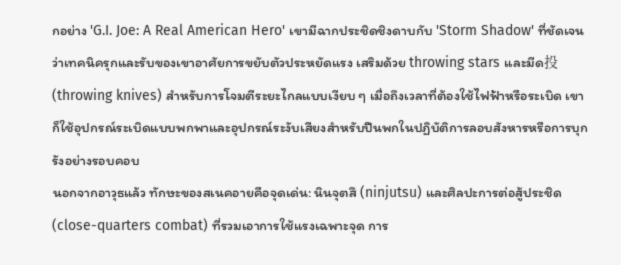กอย่าง 'G.I. Joe: A Real American Hero' เขามีฉากประชิดชิงดาบกับ 'Storm Shadow' ที่ชัดเจนว่าเทคนิครุกและรับของเขาอาศัยการขยับตัวประหยัดแรง เสริมด้วย throwing stars และมีด投 (throwing knives) สำหรับการโจมตีระยะไกลแบบเงียบ ๆ เมื่อถึงเวลาที่ต้องใช้ไฟฟ้าหรือระเบิด เขาก็ใช้อุปกรณ์ระเบิดแบบพกพาและอุปกรณ์ระงับเสียงสำหรับปืนพกในปฏิบัติการลอบสังหารหรือการบุกรังอย่างรอบคอบ
นอกจากอาวุธแล้ว ทักษะของสเนคอายคือจุดเด่น: นินจุตสึ (ninjutsu) และศิลปะการต่อสู้ประชิด (close-quarters combat) ที่รวมเอาการใช้แรงเฉพาะจุด การ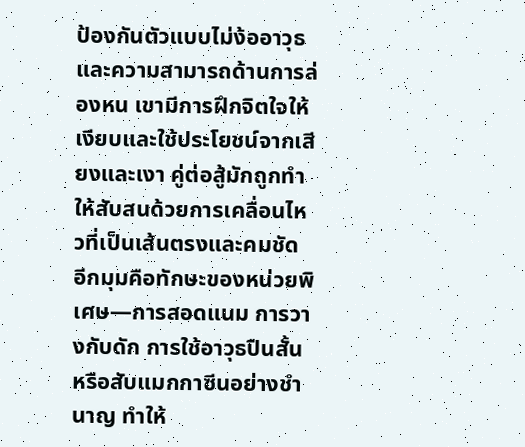ป้องกันตัวแบบไม่ง้ออาวุธ และความสามารถด้านการล่องหน เขามีการฝึกจิตใจให้เงียบและใช้ประโยชน์จากเสียงและเงา คู่ต่อสู้มักถูกทำให้สับสนด้วยการเคลื่อนไหวที่เป็นเส้นตรงและคมชัด อีกมุมคือทักษะของหน่วยพิเศษ—การสอดแนม การวางกับดัก การใช้อาวุธปืนสั้นหรือสับแมกกาซีนอย่างชำนาญ ทำให้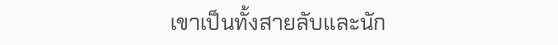เขาเป็นทั้งสายลับและนัก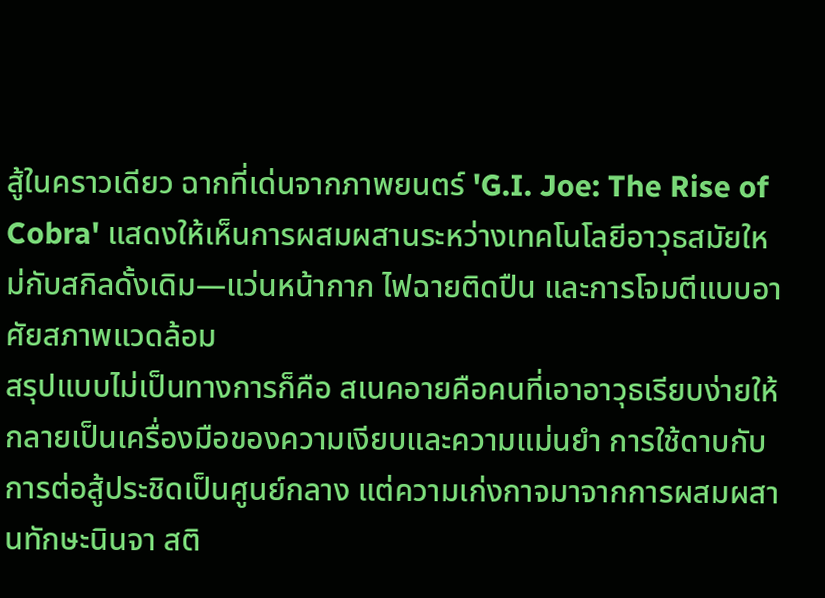สู้ในคราวเดียว ฉากที่เด่นจากภาพยนตร์ 'G.I. Joe: The Rise of Cobra' แสดงให้เห็นการผสมผสานระหว่างเทคโนโลยีอาวุธสมัยใหม่กับสกิลดั้งเดิม—แว่นหน้ากาก ไฟฉายติดปืน และการโจมตีแบบอาศัยสภาพแวดล้อม
สรุปแบบไม่เป็นทางการก็คือ สเนคอายคือคนที่เอาอาวุธเรียบง่ายให้กลายเป็นเครื่องมือของความเงียบและความแม่นยำ การใช้ดาบกับการต่อสู้ประชิดเป็นศูนย์กลาง แต่ความเก่งกาจมาจากการผสมผสานทักษะนินจา สติ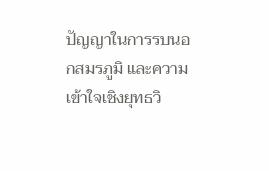ปัญญาในการรบนอกสมรภูมิ และความเข้าใจเชิงยุทธวิ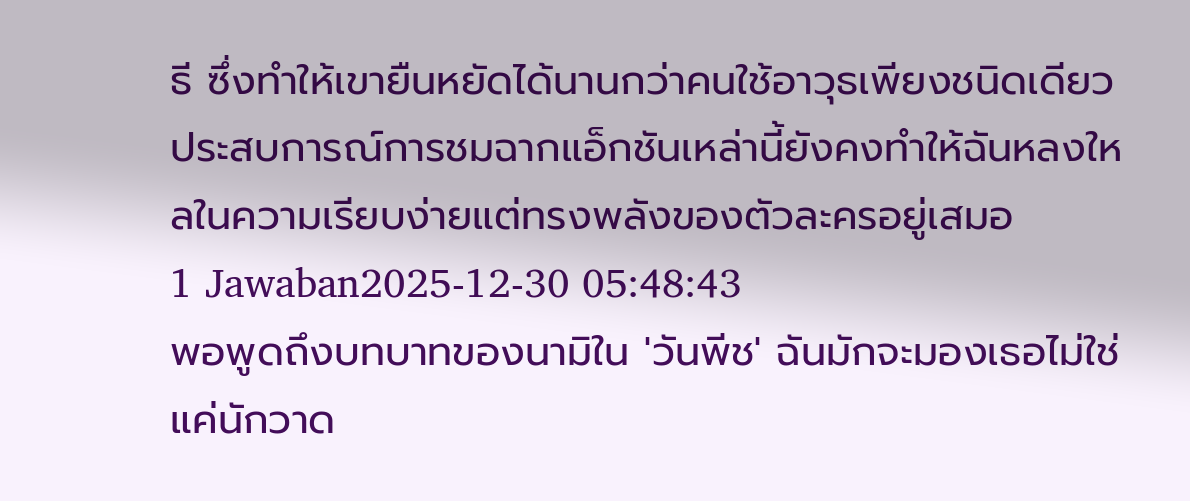ธี ซึ่งทำให้เขายืนหยัดได้นานกว่าคนใช้อาวุธเพียงชนิดเดียว ประสบการณ์การชมฉากแอ็กชันเหล่านี้ยังคงทำให้ฉันหลงใหลในความเรียบง่ายแต่ทรงพลังของตัวละครอยู่เสมอ
1 Jawaban2025-12-30 05:48:43
พอพูดถึงบทบาทของนามิใน 'วันพีช' ฉันมักจะมองเธอไม่ใช่แค่นักวาด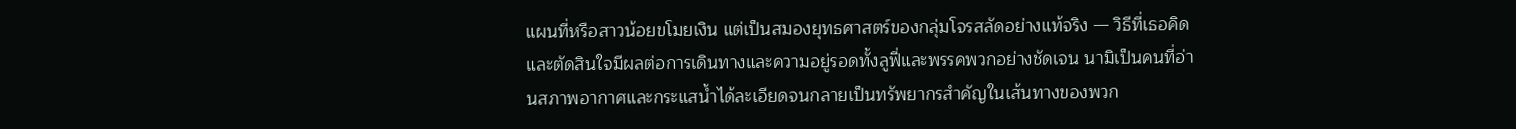แผนที่หรือสาวน้อยขโมยเงิน แต่เป็นสมองยุทธศาสตร์ของกลุ่มโจรสลัดอย่างแท้จริง — วิธีที่เธอคิดและตัดสินใจมีผลต่อการเดินทางและความอยู่รอดทั้งลูฟี่และพรรคพวกอย่างชัดเจน นามิเป็นคนที่อ่านสภาพอากาศและกระแสน้ำได้ละเอียดจนกลายเป็นทรัพยากรสำคัญในเส้นทางของพวก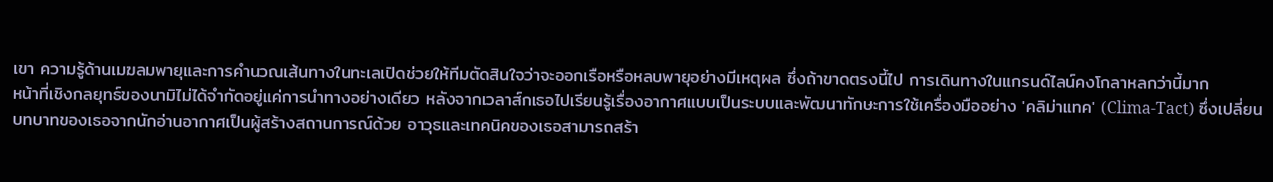เขา ความรู้ด้านเมฆลมพายุและการคำนวณเส้นทางในทะเลเปิดช่วยให้ทีมตัดสินใจว่าจะออกเรือหรือหลบพายุอย่างมีเหตุผล ซึ่งถ้าขาดตรงนี้ไป การเดินทางในแกรนด์ไลน์คงโกลาหลกว่านี้มาก
หน้าที่เชิงกลยุทธ์ของนามิไม่ได้จำกัดอยู่แค่การนำทางอย่างเดียว หลังจากเวลาส์กเธอไปเรียนรู้เรื่องอากาศแบบเป็นระบบและพัฒนาทักษะการใช้เครื่องมืออย่าง 'คลิม่าแทค' (Clima-Tact) ซึ่งเปลี่ยนบทบาทของเธอจากนักอ่านอากาศเป็นผู้สร้างสถานการณ์ด้วย อาวุธและเทคนิคของเธอสามารถสร้า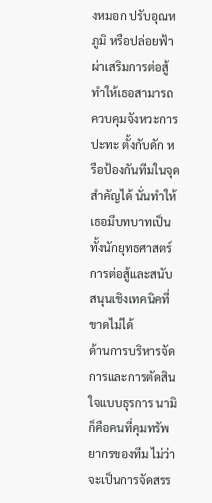งหมอก ปรับอุณหภูมิ หรือปล่อยฟ้าผ่าเสริมการต่อสู้ ทำให้เธอสามารถควบคุมจังหวะการปะทะ ตั้งกับดัก หรือป้องกันทีมในจุดสำคัญได้ นั่นทำให้เธอมีบทบาทเป็นทั้งนักยุทธศาสตร์การต่อสู้และสนับสนุนเชิงเทคนิคที่ขาดไม่ได้
ด้านการบริหารจัดการและการตัดสินใจแบบธุรการ นามิก็คือคนที่คุมทรัพยากรของทีม ไม่ว่าจะเป็นการจัดสรร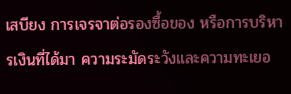เสบียง การเจรจาต่อรองซื้อของ หรือการบริหารเงินที่ได้มา ความระมัดระวังและความทะเยอ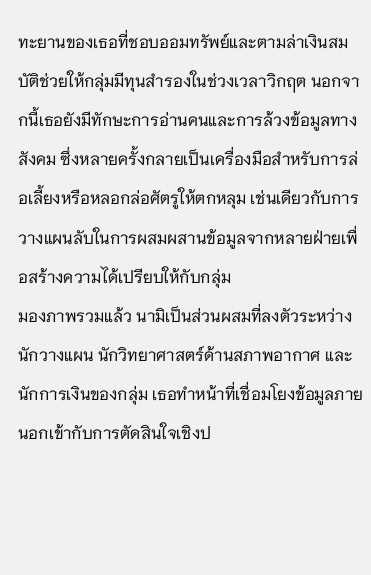ทะยานของเธอที่ชอบออมทรัพย์และตามล่าเงินสมบัติช่วยให้กลุ่มมีทุนสำรองในช่วงเวลาวิกฤต นอกจากนี้เธอยังมีทักษะการอ่านคนและการล้วงข้อมูลทางสังคม ซึ่งหลายครั้งกลายเป็นเครื่องมือสำหรับการล่อเลี้ยงหรือหลอกล่อศัตรูให้ตกหลุม เช่นเดียวกับการวางแผนลับในการผสมผสานข้อมูลจากหลายฝ่ายเพื่อสร้างความได้เปรียบให้กับกลุ่ม
มองภาพรวมแล้ว นามิเป็นส่วนผสมที่ลงตัวระหว่างนักวางแผน นักวิทยาศาสตร์ด้านสภาพอากาศ และนักการเงินของกลุ่ม เธอทำหน้าที่เชื่อมโยงข้อมูลภายนอกเข้ากับการตัดสินใจเชิงป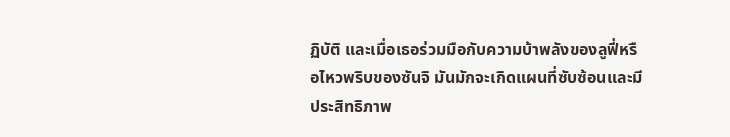ฏิบัติ และเมื่อเธอร่วมมือกับความบ้าพลังของลูฟี่หรือไหวพริบของซันจิ มันมักจะเกิดแผนที่ซับซ้อนและมีประสิทธิภาพ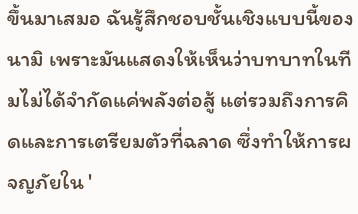ขึ้นมาเสมอ ฉันรู้สึกชอบชั้นเชิงแบบนี้ของนามิ เพราะมันแสดงให้เห็นว่าบทบาทในทีมไม่ได้จำกัดแค่พลังต่อสู้ แต่รวมถึงการคิดและการเตรียมตัวที่ฉลาด ซึ่งทำให้การผจญภัยใน '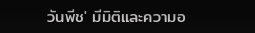วันพีช' มีมิติและความอ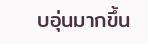บอุ่นมากขึ้น